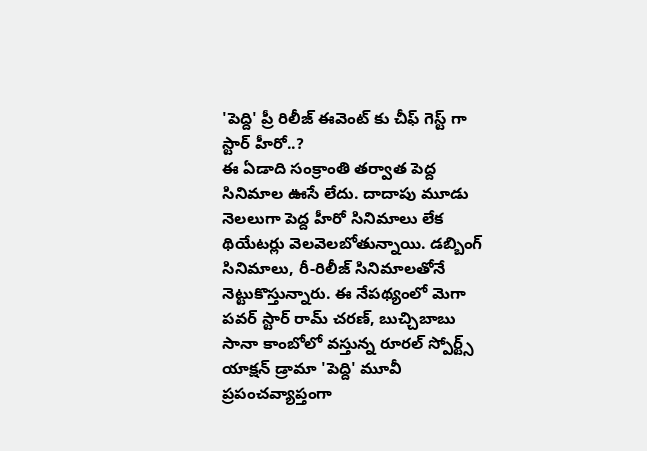'పెద్ది' ప్రీ రిలీజ్ ఈవెంట్ కు చీఫ్ గెస్ట్ గా స్టార్ హీరో..?
ఈ ఏడాది సంక్రాంతి తర్వాత పెద్ద సినిమాల ఊసే లేదు. దాదాపు మూడు నెలలుగా పెద్ద హీరో సినిమాలు లేక థియేటర్లు వెలవెలబోతున్నాయి. డబ్బింగ్ సినిమాలు, రీ-రిలీజ్ సినిమాలతోనే నెట్టుకొస్తున్నారు. ఈ నేపథ్యంలో మెగా పవర్ స్టార్ రామ్ చరణ్, బుచ్చిబాబు సానా కాంబోలో వస్తున్న రూరల్ స్పోర్ట్స్ యాక్షన్ డ్రామా 'పెద్ది' మూవీ ప్రపంచవ్యాప్తంగా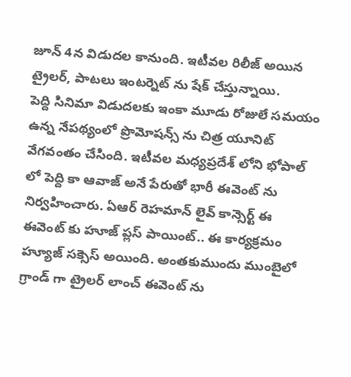జూన్ 4న విడుదల కానుంది. ఇటీవల రిలీజ్ అయిన ట్రైలర్, పాటలు ఇంటర్నెట్ ను షేక్ చేస్తున్నాయి.
పెద్ది సినిమా విడుదలకు ఇంకా మూడు రోజులే సమయం ఉన్న నేపథ్యంలో ప్రొమోషన్స్ ను చిత్ర యూనిట్ వేగవంతం చేసింది. ఇటీవల మధ్యప్రదేశ్ లోని భోపాల్ లో పెద్ది కా ఆవాజ్ అనే పేరుతో భారీ ఈవెంట్ ను నిర్వహించారు. ఏఆర్ రెహమాన్ లైవ్ కాన్సెర్ట్ ఈ ఈవెంట్ కు హూజ్ ప్లస్ పాయింట్.. ఈ కార్యక్రమం హ్యూజ్ సక్సెస్ అయింది. అంతకుముందు ముంబైలో గ్రాండ్ గా ట్రైలర్ లాంచ్ ఈవెంట్ ను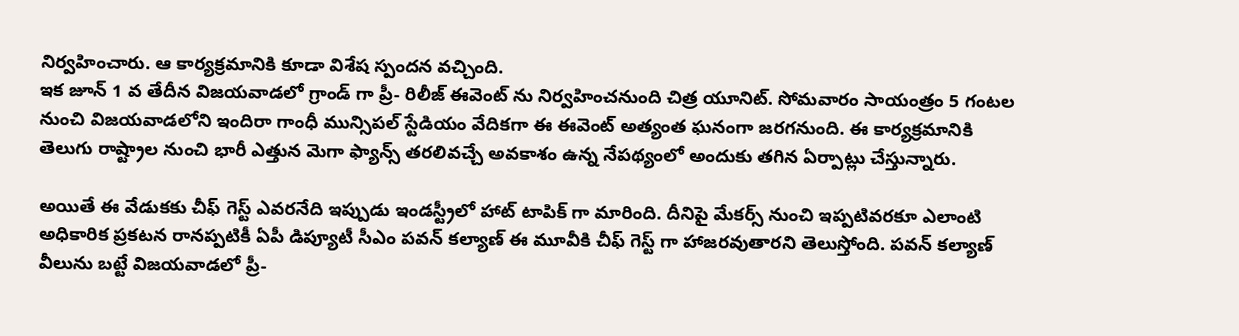నిర్వహించారు. ఆ కార్యక్రమానికి కూడా విశేష స్పందన వచ్చింది.
ఇక జూన్ 1 వ తేదీన విజయవాడలో గ్రాండ్ గా ప్రీ- రిలీజ్ ఈవెంట్ ను నిర్వహించనుంది చిత్ర యూనిట్. సోమవారం సాయంత్రం 5 గంటల నుంచి విజయవాడలోని ఇందిరా గాంధీ మున్సిపల్ స్టేడియం వేదికగా ఈ ఈవెంట్ అత్యంత ఘనంగా జరగనుంది. ఈ కార్యక్రమానికి తెలుగు రాష్ట్రాల నుంచి భారీ ఎత్తున మెగా ఫ్యాన్స్ తరలివచ్చే అవకాశం ఉన్న నేపథ్యంలో అందుకు తగిన ఏర్పాట్లు చేస్తున్నారు.

అయితే ఈ వేడుకకు చీఫ్ గెస్ట్ ఎవరనేది ఇప్పుడు ఇండస్ట్రీలో హాట్ టాపిక్ గా మారింది. దీనిపై మేకర్స్ నుంచి ఇప్పటివరకూ ఎలాంటి అధికారిక ప్రకటన రానప్పటికీ ఏపీ డిప్యూటీ సీఎం పవన్ కల్యాణ్ ఈ మూవీకి చీఫ్ గెస్ట్ గా హాజరవుతారని తెలుస్తోంది. పవన్ కల్యాణ్ వీలును బట్టే విజయవాడలో ప్రీ-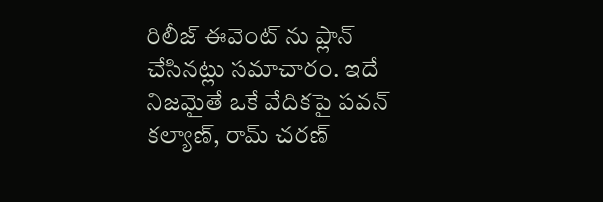రిలీజ్ ఈవెంట్ ను ప్లాన్ చేసినట్లు సమాచారం. ఇదే నిజమైతే ఒకే వేదికపై పవన్ కల్యాణ్, రామ్ చరణ్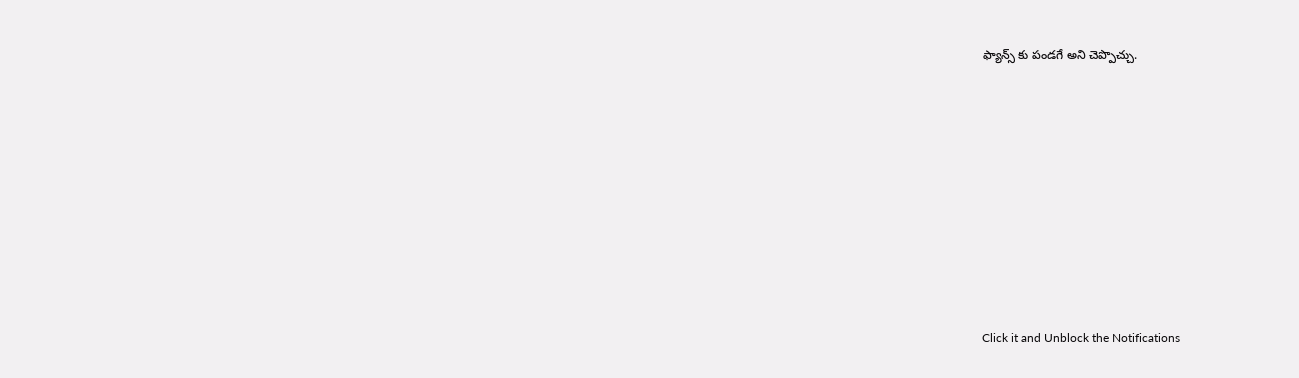ఫ్యాన్స్ కు పండగే అని చెప్పొచ్చు.












Click it and Unblock the Notifications